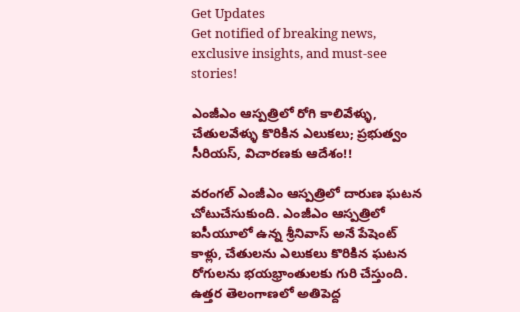Get Updates
Get notified of breaking news, exclusive insights, and must-see stories!

ఎంజీఎం ఆస్పత్రిలో రోగి కాలివేళ్ళు, చేతులవేళ్ళు కొరికిన ఎలుకలు; ప్రభుత్వం సీరియస్, విచారణకు ఆదేశం!!

వరంగల్ ఎంజీఎం ఆస్పత్రిలో దారుణ ఘటన చోటుచేసుకుంది. ఎంజీఎం ఆస్పత్రిలో ఐసీయూలో ఉన్న శ్రీనివాస్ అనే పేషెంట్ కాళ్లు, చేతులను ఎలుకలు కొరికిన ఘటన రోగులను భయభ్రాంతులకు గురి చేస్తుంది. ఉత్తర తెలంగాణలో అతిపెద్ద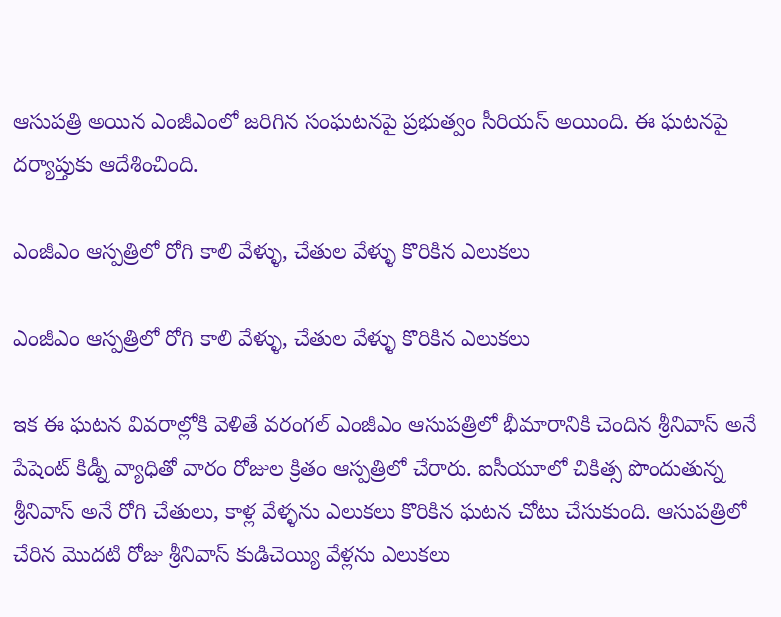ఆసుపత్రి అయిన ఎంజీఎంలో జరిగిన సంఘటనపై ప్రభుత్వం సీరియస్ అయింది. ఈ ఘటనపై దర్యాప్తుకు ఆదేశించింది.

ఎంజీఎం ఆస్పత్రిలో రోగి కాలి వేళ్ళు, చేతుల వేళ్ళు కొరికిన ఎలుకలు

ఎంజీఎం ఆస్పత్రిలో రోగి కాలి వేళ్ళు, చేతుల వేళ్ళు కొరికిన ఎలుకలు

ఇక ఈ ఘటన వివరాల్లోకి వెళితే వరంగల్ ఎంజీఎం ఆసుపత్రిలో భీమారానికి చెందిన శ్రీనివాస్ అనే పేషెంట్ కిడ్నీ వ్యాధితో వారం రోజుల క్రితం ఆస్పత్రిలో చేరారు. ఐసీయూలో చికిత్స పొందుతున్న శ్రీనివాస్ అనే రోగి చేతులు, కాళ్ల వేళ్ళను ఎలుకలు కొరికిన ఘటన చోటు చేసుకుంది. ఆసుపత్రిలో చేరిన మొదటి రోజు శ్రీనివాస్ కుడిచెయ్యి వేళ్లను ఎలుకలు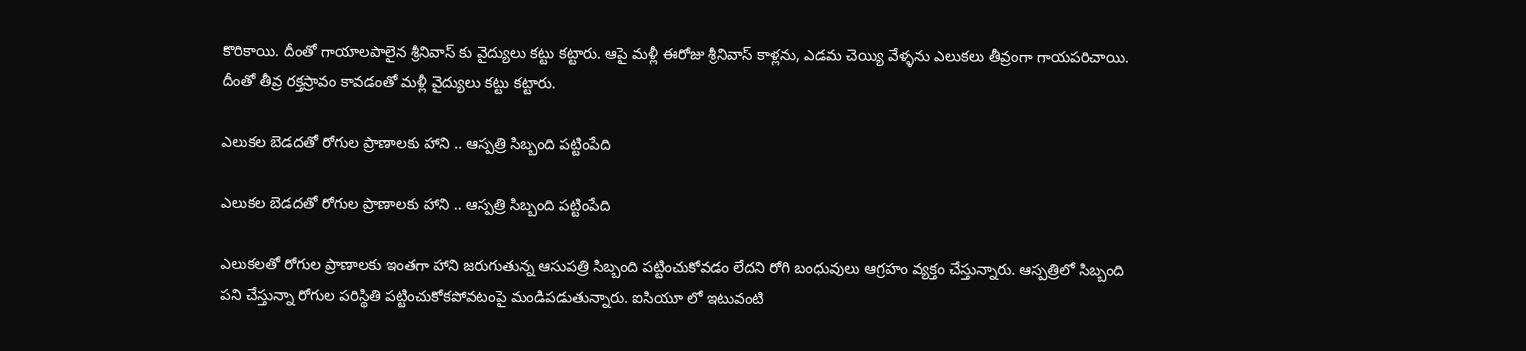కొరికాయి. దీంతో గాయాలపాలైన శ్రీనివాస్ కు వైద్యులు కట్టు కట్టారు. ఆపై మళ్లీ ఈరోజు శ్రీనివాస్ కాళ్లను, ఎడమ చెయ్యి వేళ్ళను ఎలుకలు తీవ్రంగా గాయపరిచాయి. దీంతో తీవ్ర రక్తస్రావం కావడంతో మళ్లీ వైద్యులు కట్టు కట్టారు.

ఎలుకల బెడదతో రోగుల ప్రాణాలకు హాని .. ఆస్పత్రి సిబ్బంది పట్టింపేది

ఎలుకల బెడదతో రోగుల ప్రాణాలకు హాని .. ఆస్పత్రి సిబ్బంది పట్టింపేది

ఎలుకలతో రోగుల ప్రాణాలకు ఇంతగా హాని జరుగుతున్న ఆసుపత్రి సిబ్బంది పట్టించుకోవడం లేదని రోగి బంధువులు ఆగ్రహం వ్యక్తం చేస్తున్నారు. ఆస్పత్రిలో సిబ్బంది పని చేస్తున్నా రోగుల పరిస్థితి పట్టించుకోకపోవటంపై మండిపడుతున్నారు. ఐసియూ లో ఇటువంటి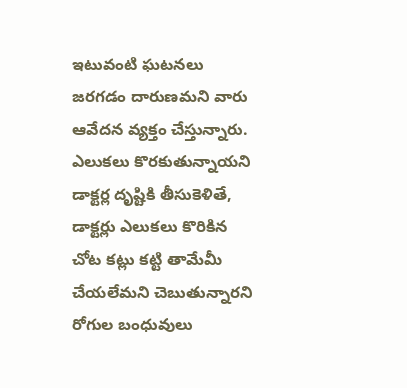ఇటువంటి ఘటనలు జరగడం దారుణమని వారు ఆవేదన వ్యక్తం చేస్తున్నారు. ఎలుకలు కొరకుతున్నాయని డాక్టర్ల దృష్టికి తీసుకెళితే, డాక్టర్లు ఎలుకలు కొరికిన చోట కట్లు కట్టి తామేమీ చేయలేమని చెబుతున్నారని రోగుల బంధువులు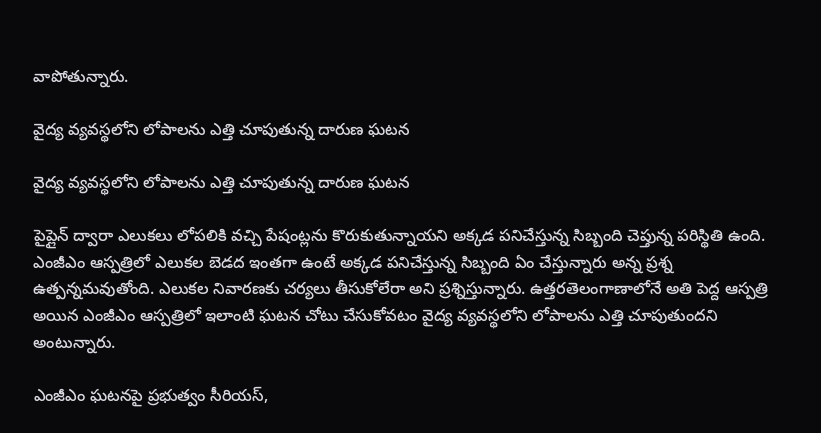వాపోతున్నారు.

వైద్య వ్యవస్థలోని లోపాలను ఎత్తి చూపుతున్న దారుణ ఘటన

వైద్య వ్యవస్థలోని లోపాలను ఎత్తి చూపుతున్న దారుణ ఘటన

పైప్లైన్ ద్వారా ఎలుకలు లోపలికి వచ్చి పేషంట్లను కొరుకుతున్నాయని అక్కడ పనిచేస్తున్న సిబ్బంది చెప్తున్న పరిస్థితి ఉంది. ఎంజీఎం ఆస్పత్రిలో ఎలుకల బెడద ఇంతగా ఉంటే అక్కడ పనిచేస్తున్న సిబ్బంది ఏం చేస్తున్నారు అన్న ప్రశ్న ఉత్పన్నమవుతోంది. ఎలుకల నివారణకు చర్యలు తీసుకోలేరా అని ప్రశ్నిస్తున్నారు. ఉత్తరతెలంగాణాలోనే అతి పెద్ద ఆస్పత్రి అయిన ఎంజీఎం ఆస్పత్రిలో ఇలాంటి ఘటన చోటు చేసుకోవటం వైద్య వ్యవస్థలోని లోపాలను ఎత్తి చూపుతుందని అంటున్నారు.

ఎంజీఎం ఘటనపై ప్రభుత్వం సీరియస్,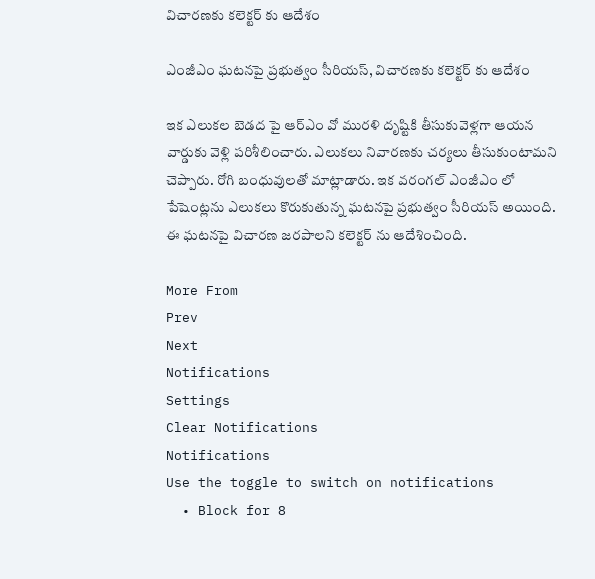విచారణకు కలెక్టర్ కు ఆదేశం

ఎంజీఎం ఘటనపై ప్రభుత్వం సీరియస్, విచారణకు కలెక్టర్ కు ఆదేశం

ఇక ఎలుకల బెడద పై ఆర్ఎం వో మురళి దృష్టికి తీసుకువెళ్లగా ఆయన వార్డుకు వెళ్లి పరిశీలించారు. ఎలుకలు నివారణకు చర్యలు తీసుకుంటామని చెప్పారు. రోగి బంధువులతో మాట్లాడారు. ఇక వరంగల్ ఎంజీఎం లో పేషెంట్లను ఎలుకలు కొరుకుతున్న ఘటనపై ప్రభుత్వం సీరియస్ అయింది. ఈ ఘటనపై విచారణ జరపాలని కలెక్టర్ ను ఆదేశించింది.

More From
Prev
Next
Notifications
Settings
Clear Notifications
Notifications
Use the toggle to switch on notifications
  • Block for 8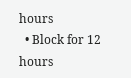hours
  • Block for 12 hours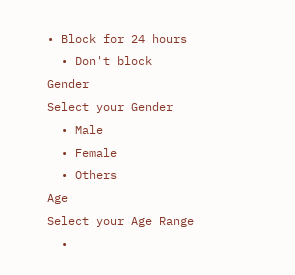• Block for 24 hours
  • Don't block
Gender
Select your Gender
  • Male
  • Female
  • Others
Age
Select your Age Range
  •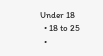Under 18
  • 18 to 25
  •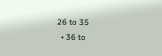26 to 35
  • 36 to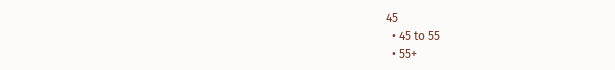45
  • 45 to 55
  • 55+